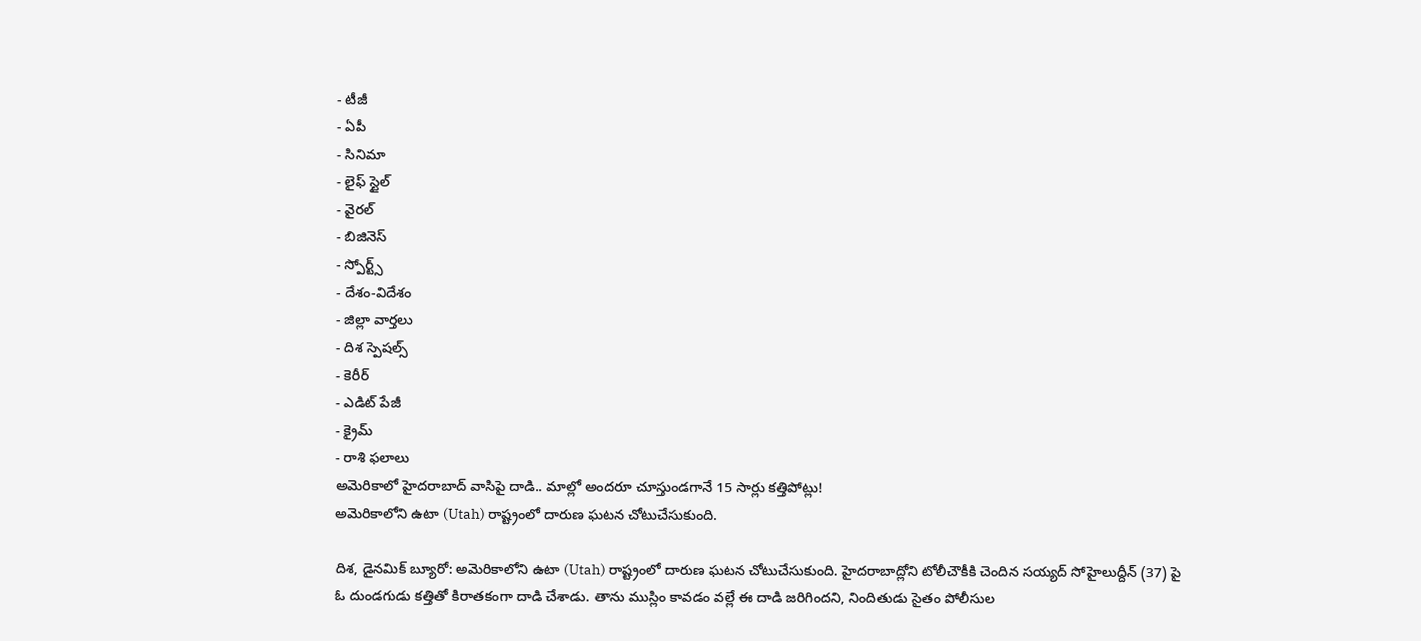- టీజీ
- ఏపీ
- సినిమా
- లైఫ్ స్టైల్
- వైరల్
- బిజినెస్
- స్పోర్ట్స్
- దేశం-విదేశం
- జిల్లా వార్తలు
- దిశ స్పెషల్స్
- కెరీర్
- ఎడిట్ పేజీ
- క్రైమ్
- రాశి ఫలాలు
అమెరికాలో హైదరాబాద్ వాసిపై దాడి.. మాల్లో అందరూ చూస్తుండగానే 15 సార్లు కత్తిపోట్లు!
అమెరికాలోని ఉటా (Utah) రాష్ట్రంలో దారుణ ఘటన చోటుచేసుకుంది.

దిశ, డైనమిక్ బ్యూరో: అమెరికాలోని ఉటా (Utah) రాష్ట్రంలో దారుణ ఘటన చోటుచేసుకుంది. హైదరాబాద్లోని టోలీచౌకీకి చెందిన సయ్యద్ సోహైలుద్దీన్ (37) పై ఓ దుండగుడు కత్తితో కిరాతకంగా దాడి చేశాడు. తాను ముస్లిం కావడం వల్లే ఈ దాడి జరిగిందని, నిందితుడు సైతం పోలీసుల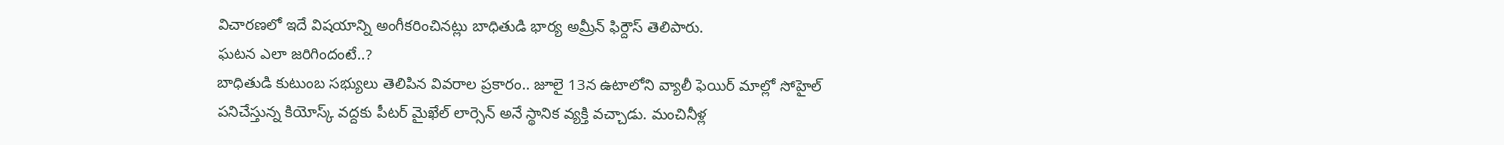విచారణలో ఇదే విషయాన్ని అంగీకరించినట్లు బాధితుడి భార్య అమ్రీన్ ఫిర్దౌస్ తెలిపారు.
ఘటన ఎలా జరిగిందంటే..?
బాధితుడి కుటుంబ సభ్యులు తెలిపిన వివరాల ప్రకారం.. జూలై 13న ఉటాలోని వ్యాలీ ఫెయిర్ మాల్లో సోహైల్ పనిచేస్తున్న కియోస్క్ వద్దకు పీటర్ మైఖేల్ లార్సెన్ అనే స్థానిక వ్యక్తి వచ్చాడు. మంచినీళ్ల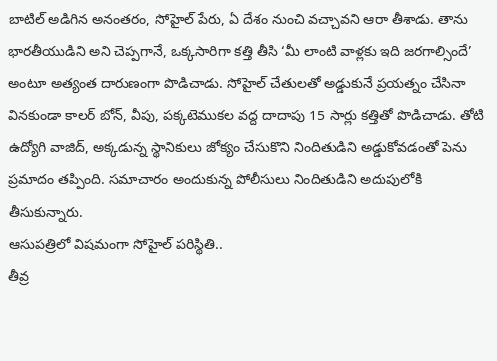బాటిల్ అడిగిన అనంతరం, సోహైల్ పేరు, ఏ దేశం నుంచి వచ్చావని ఆరా తీశాడు. తాను భారతీయుడిని అని చెప్పగానే, ఒక్కసారిగా కత్తి తీసి ‘మీ లాంటి వాళ్లకు ఇది జరగాల్సిందే’ అంటూ అత్యంత దారుణంగా పొడిచాడు. సోహైల్ చేతులతో అడ్డుకునే ప్రయత్నం చేసినా వినకుండా కాలర్ బోన్, వీపు, పక్కటెముకల వద్ద దాదాపు 15 సార్లు కత్తితో పొడిచాడు. తోటి ఉద్యోగి వాజిద్, అక్కడున్న స్థానికులు జోక్యం చేసుకొని నిందితుడిని అడ్డుకోవడంతో పెను ప్రమాదం తప్పింది. సమాచారం అందుకున్న పోలీసులు నిందితుడిని అదుపులోకి తీసుకున్నారు.
ఆసుపత్రిలో విషమంగా సోహైల్ పరిస్థితి..
తీవ్ర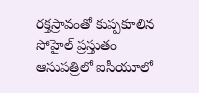రక్తస్రావంతో కుప్పకూలిన సోహైల్ ప్రస్తుతం ఆసుపత్రిలో ఐసీయూలో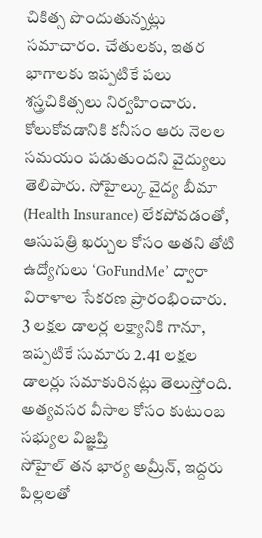చికిత్స పొందుతున్నట్లు సమాచారం. చేతులకు, ఇతర భాగాలకు ఇప్పటికే పలు శస్త్రచికిత్సలు నిర్వహించారు. కోలుకోవడానికి కనీసం ఆరు నెలల సమయం పడుతుందని వైద్యులు తెలిపారు. సోహైల్కు వైద్య బీమా (Health Insurance) లేకపోవడంతో, ఆసుపత్రి ఖర్చుల కోసం అతని తోటి ఉద్యోగులు ‘GoFundMe’ ద్వారా విరాళాల సేకరణ ప్రారంభించారు. 3 లక్షల డాలర్ల లక్ష్యానికి గానూ, ఇప్పటికే సుమారు 2.41 లక్షల డాలర్లు సమాకురినట్లు తెలుస్తోంది.
అత్యవసర వీసాల కోసం కుటుంబ సభ్యుల విజ్ఞప్తి
సోహైల్ తన భార్య అమ్రీన్, ఇద్దరు పిల్లలతో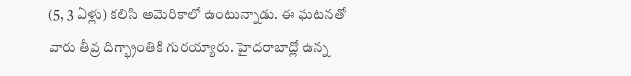(5, 3 ఏళ్లు) కలిసి అమెరికాలో ఉంటున్నాడు. ఈ ఘటనతో వారు తీవ్ర దిగ్భ్రాంతికి గురయ్యారు. హైదరాబాద్లో ఉన్న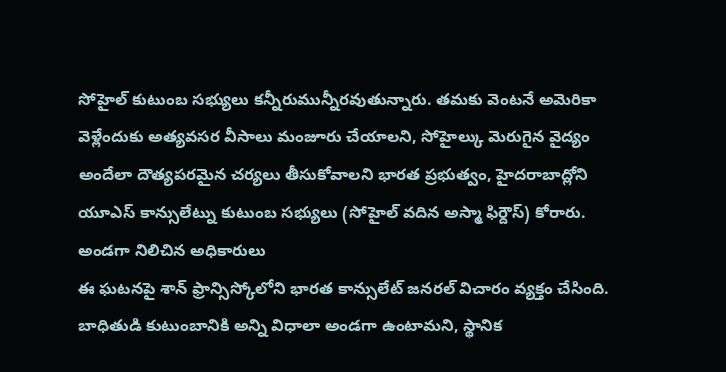సోహైల్ కుటుంబ సభ్యులు కన్నీరుమున్నీరవుతున్నారు. తమకు వెంటనే అమెరికా వెళ్లేందుకు అత్యవసర వీసాలు మంజూరు చేయాలని, సోహైల్కు మెరుగైన వైద్యం అందేలా దౌత్యపరమైన చర్యలు తీసుకోవాలని భారత ప్రభుత్వం, హైదరాబాద్లోని యూఎస్ కాన్సులేట్ను కుటుంబ సభ్యులు (సోహైల్ వదిన అస్మా ఫిర్దౌస్) కోరారు.
అండగా నిలిచిన అధికారులు
ఈ ఘటనపై శాన్ ఫ్రాన్సిస్కోలోని భారత కాన్సులేట్ జనరల్ విచారం వ్యక్తం చేసింది. బాధితుడి కుటుంబానికి అన్ని విధాలా అండగా ఉంటామని, స్థానిక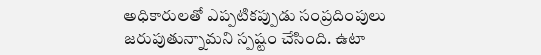అధికారులతో ఎప్పటికప్పుడు సంప్రదింపులు జరుపుతున్నామని స్పష్టం చేసింది. ఉటా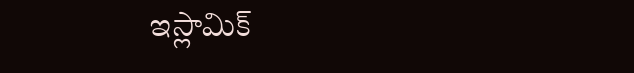ఇస్లామిక్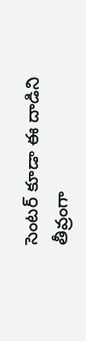సెంటర్ కూడా ఈ దాడిని తీవ్రంగా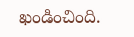ఖండించింది.